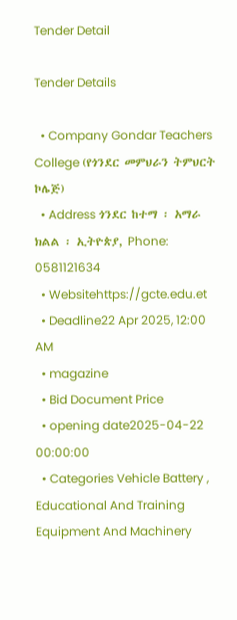Tender Detail

Tender Details

  • Company Gondar Teachers College (የጎንደር መምህራን ትምህርት ኮሌጅ)
  • Address ጎንደር ከተማ ፡ አማራ ክልል ፡ ኢትዮጵያ, Phone: 0581121634
  • Websitehttps://gcte.edu.et
  • Deadline22 Apr 2025, 12:00 AM
  • magazine
  • Bid Document Price
  • opening date2025-04-22 00:00:00
  • Categories Vehicle Battery , Educational And Training Equipment And Machinery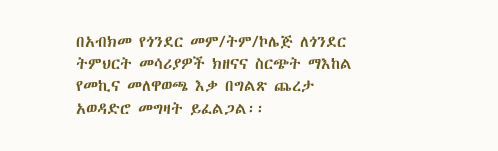በአብክመ የጎንደር መም/ትም/ኮሌጅ ለጎንደር ትምህርት መሳሪያዎች ክዘናና ስርጭት ማእከል የመኪና መለዋወጫ እቃ በግልጽ ጨረታ አወዳድሮ መግዛት ይፈልጋል፡፡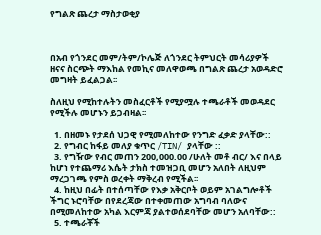የግልጽ ጨረታ ማስታወቂያ



በአብ የጎንደር መም/ትም/ኮሌጅ ለጎንደር ትምህርት መሳሪያዎች ዘናና ስርጭት ማእከል የመኪና መለዋወጫ በግልጽ ጨረታ አወዳድሮ መግዛት ይፈልጋል፡፡

ስለዚህ የሚከተሉትን መስፈርቶች የሚያሟሉ ተጫራቶች መወዳደር የሚችሉ መሆኑን ይጋብዛል፡፡

  1. በዘመኑ የታደሰ ህጋዊ የሚመለከተው የንግድ ፈቃድ ያላቸው::
  2. የግብር ከፋይ መለያ ቁጥር /TIN/ ያላቸው ::
  3. የግዥው የብር መጠን 200,000.00 /ሁለት መቶ ብር/ እና በላይ ከሆነ የተጨማሪ እሴት ታክስ ተመዝጋቢ መሆን አለበት ለዚህም ማረጋገጫ የምስ ወረቀት ማቅረብ የሚችል፡፡
  4. ከዚህ በፊት በተሰጣቸው የእቃ አቅርቦት ወይም አገልግሎቶች ችግር ኑሮባቸው በየደረጃው በተቀመጠው አግባብ ባለውና በሚመለከተው አካል እርምጃ ያልተወሰደባቸው መሆን አለባቸው::
  5. ተጫራቾች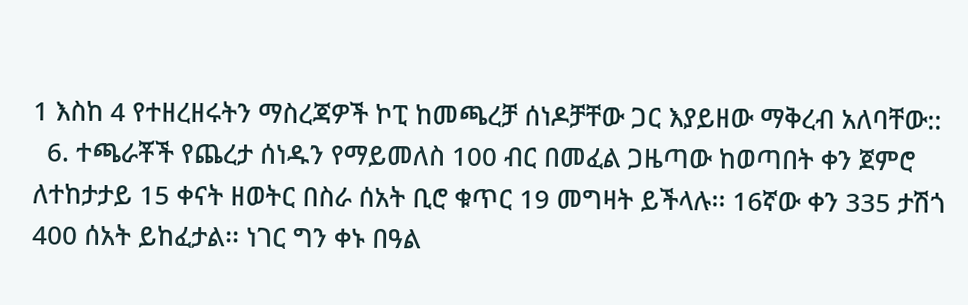1 እስከ 4 የተዘረዘሩትን ማስረጃዎች ኮፒ ከመጫረቻ ሰነዶቻቸው ጋር እያይዘው ማቅረብ አለባቸው::
  6. ተጫራቾች የጨረታ ሰነዱን የማይመለስ 100 ብር በመፈል ጋዜጣው ከወጣበት ቀን ጀምሮ ለተከታታይ 15 ቀናት ዘወትር በስራ ሰአት ቢሮ ቁጥር 19 መግዛት ይችላሉ፡፡ 16ኛው ቀን 335 ታሽጎ 400 ሰአት ይከፈታል፡፡ ነገር ግን ቀኑ በዓል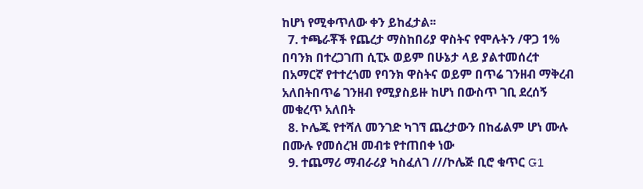ከሆነ የሚቀጥለው ቀን ይከፈታል፡፡
  7. ተጫራቾች የጨረታ ማስከበሪያ ዋስትና የሞሉትን /ዋጋ 1% በባንክ በተረጋገጠ ሲፒኦ ወይም በሁኔታ ላይ ያልተመሰረተ በአማርኛ የተተረጎመ የባንክ ዋስትና ወይም በጥሬ ገንዘብ ማቅረብ አለበትበጥሬ ገንዘብ የሚያስይዙ ከሆነ በውስጥ ገቢ ደረሰኝ መቁረጥ አለበት
  8. ኮሌጁ የተሻለ መንገድ ካገኘ ጨረታውን በከፊልም ሆነ ሙሉ በሙሉ የመሰረዝ መብቱ የተጠበቀ ነው
  9. ተጨማሪ ማብራሪያ ካስፈለገ ///ኮሌጅ ቢሮ ቁጥር G1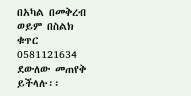በአካል በመቅረብ ወይም በስልክ ቁጥር 0581121634 ደውለው መጠየቅ ይችላሉ፡፡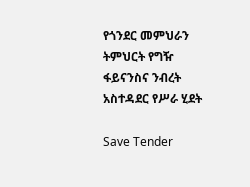የጎንደር መምህራን ትምህርት የግዥ ፋይናንስና ንብረት አስተዳደር የሥራ ሂደት

Save Tender